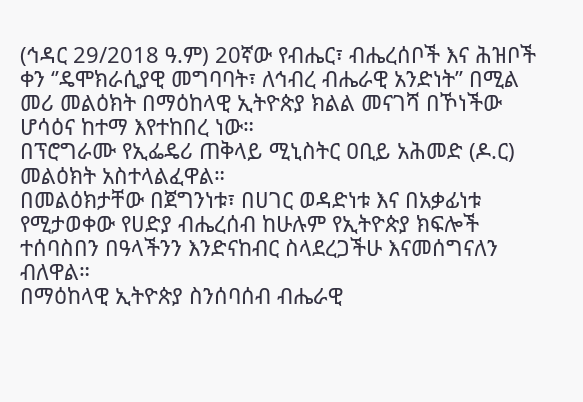(ኅዳር 29/2018 ዓ.ም) 20ኛው የብሔር፣ ብሔረሰቦች እና ሕዝቦች ቀን ‘’ዴሞክራሲያዊ መግባባት፣ ለኅብረ ብሔራዊ አንድነት’’ በሚል መሪ መልዕክት በማዕከላዊ ኢትዮጵያ ክልል መናገሻ በኾነችው ሆሳዕና ከተማ እየተከበረ ነው።
በፕሮግራሙ የኢፌዴሪ ጠቅላይ ሚኒስትር ዐቢይ አሕመድ (ዶ.ር) መልዕክት አስተላልፈዋል።
በመልዕክታቸው በጀግንነቱ፣ በሀገር ወዳድነቱ እና በአቃፊነቱ የሚታወቀው የሀድያ ብሔረሰብ ከሁሉም የኢትዮጵያ ክፍሎች ተሰባስበን በዓላችንን እንድናከብር ስላደረጋችሁ እናመሰግናለን ብለዋል።
በማዕከላዊ ኢትዮጵያ ስንሰባሰብ ብሔራዊ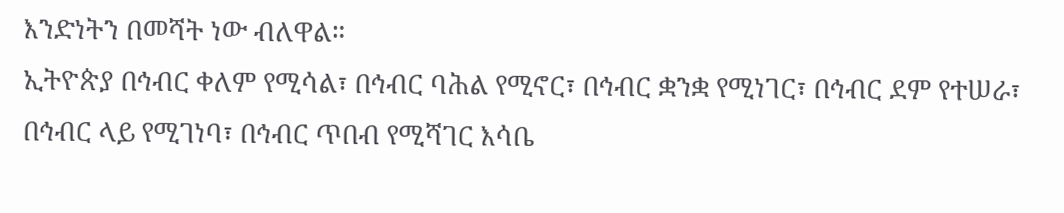እንድነትን በመሻት ነው ብለዋል።
ኢትዮጵያ በኅብር ቀለም የሚሳል፣ በኅብር ባሕል የሚኖር፣ በኅብር ቋንቋ የሚነገር፣ በኅብር ደም የተሠራ፣ በኅብር ላይ የሚገነባ፣ በኅብር ጥበብ የሚሻገር እሳቤ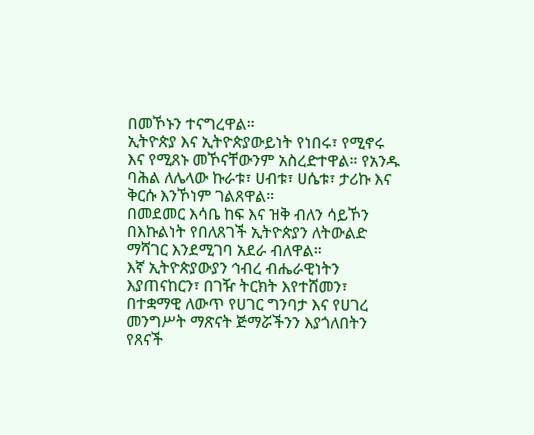በመኾኑን ተናግረዋል።
ኢትዮጵያ እና ኢትዮጵያውይነት የነበሩ፣ የሚኖሩ እና የሚጸኑ መኾናቸውንም አስረድተዋል። የአንዱ ባሕል ለሌላው ኩራቱ፣ ሀብቱ፣ ሀሴቱ፣ ታሪኩ እና ቅርሱ እንኾነም ገልጸዋል።
በመደመር እሳቤ ከፍ እና ዝቅ ብለን ሳይኾን በእኩልነት የበለጸገች ኢትዮጵያን ለትውልድ ማሻገር እንደሚገባ አደራ ብለዋል።
እኛ ኢትዮጵያውያን ኅብረ ብሔራዊነትን እያጠናከርን፣ በገዥ ትርክት እየተሸመን፣ በተቋማዊ ለውጥ የሀገር ግንባታ እና የሀገረ መንግሥት ማጽናት ጅማሯችንን እያጎለበትን የጸናች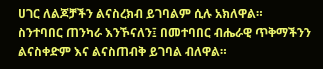ሀገር ለልጆቻችን ልናስረክብ ይገባልም ሲሉ አክለዋል።
ስንተባበር ጠንካራ እንኾናለን፤ በመተባበር ብሔራዊ ጥቅማችንን ልናስቀድም እና ልናስጠብቅ ይገባል ብለዋል።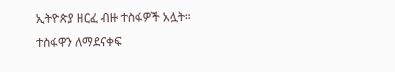ኢትዮጵያ ዘርፈ ብዙ ተስፋዎች አሏት። ተስፋዋን ለማደናቀፍ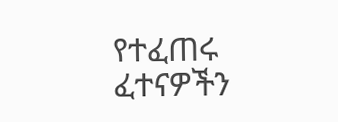የተፈጠሩ ፈተናዎችን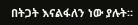በትጋት እናልፋለን ነው ያሉት።